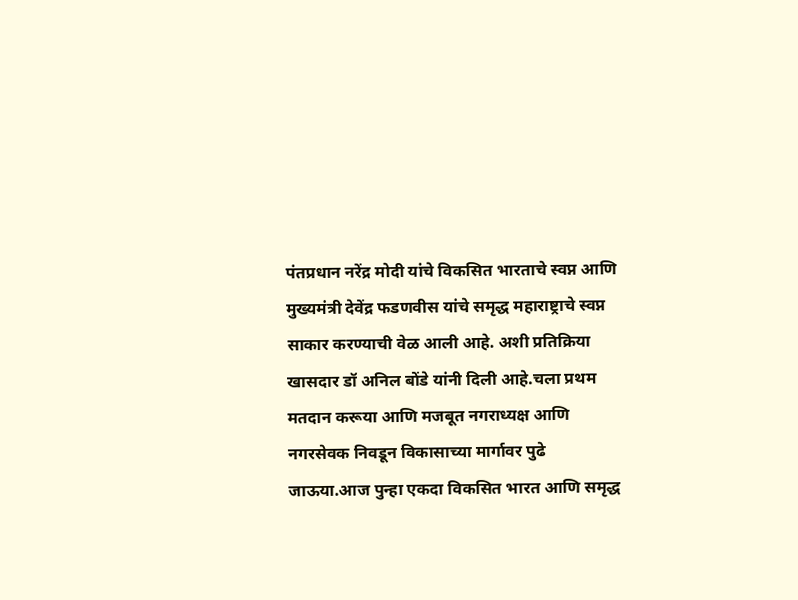पंतप्रधान नरेंद्र मोदी यांचे विकसित भारताचे स्वप्न आणि मुख्यमंत्री देवेंद्र फडणवीस यांचे समृद्ध महाराष्ट्राचे स्वप्न साकार करण्याची वेळ आली आहे. अशी प्रतिक्रिया खासदार डॉ अनिल बोंडे यांनी दिली आहे.चला प्रथम मतदान करूया आणि मजबूत नगराध्यक्ष आणि नगरसेवक निवडून विकासाच्या मार्गावर पुढे जाऊया.आज पुन्हा एकदा विकसित भारत आणि समृद्ध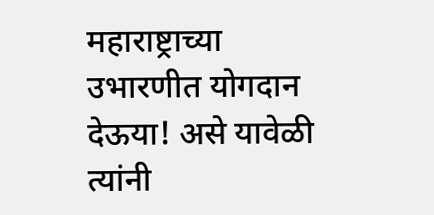महाराष्ट्राच्या उभारणीत योगदान देऊया! असे यावेळी त्यांनी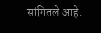सांगितले आहे.